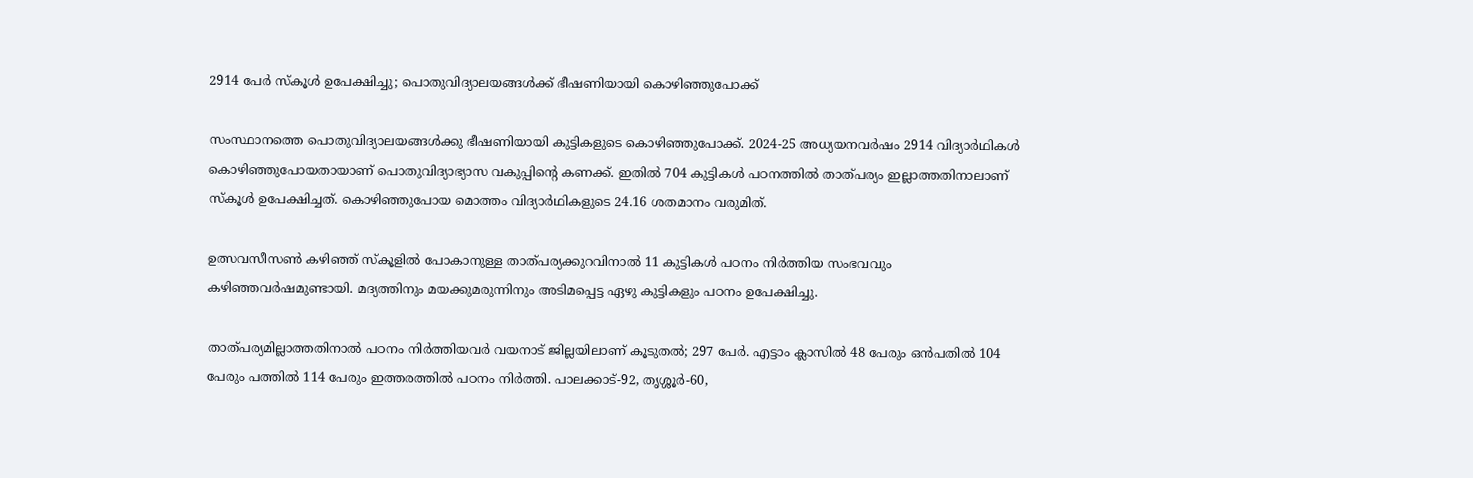2914 പേർ സ്കൂൾ ഉപേക്ഷിച്ചു; പൊതുവിദ്യാലയങ്ങൾക്ക് ഭീഷണിയായി കൊഴിഞ്ഞുപോക്ക്

സംസ്ഥാനത്തെ പൊതുവിദ്യാലയങ്ങൾക്കു ഭീഷണിയായി കുട്ടികളുടെ കൊഴിഞ്ഞുപോക്ക്. 2024-25 അധ്യയനവർഷം 2914 വിദ്യാർഥികൾ കൊഴിഞ്ഞുപോയതായാണ് പൊതുവിദ്യാഭ്യാസ വകുപ്പിൻ്റെ കണക്ക്. ഇതിൽ 704 കുട്ടികൾ പഠനത്തിൽ താത്പര്യം ഇല്ലാത്തതിനാലാണ് സ്‌കൂൾ ഉപേക്ഷിച്ചത്. കൊഴിഞ്ഞുപോയ മൊത്തം വിദ്യാർഥികളുടെ 24.16 ശതമാനം വരുമിത്.

ഉത്സവസീസൺ കഴിഞ്ഞ് സ്‌കൂളിൽ പോകാനുള്ള താത്പര്യക്കുറവിനാൽ 11 കുട്ടികൾ പഠനം നിർത്തിയ സംഭവവും കഴിഞ്ഞവർഷമുണ്ടായി. മദ്യത്തിനും മയക്കുമരുന്നിനും അടിമപ്പെട്ട ഏഴു കുട്ടികളും പഠനം ഉപേക്ഷിച്ചു.

താത്പര്യമില്ലാത്തതിനാൽ പഠനം നിർത്തിയവർ വയനാട് ജില്ലയിലാണ് കൂടുതൽ; 297 പേർ. എട്ടാം ക്ലാസിൽ 48 പേരും ഒൻപതിൽ 104 പേരും പത്തിൽ 114 പേരും ഇത്തരത്തിൽ പഠനം നിർത്തി. പാലക്കാട്-92, തൃശ്ശൂർ-60,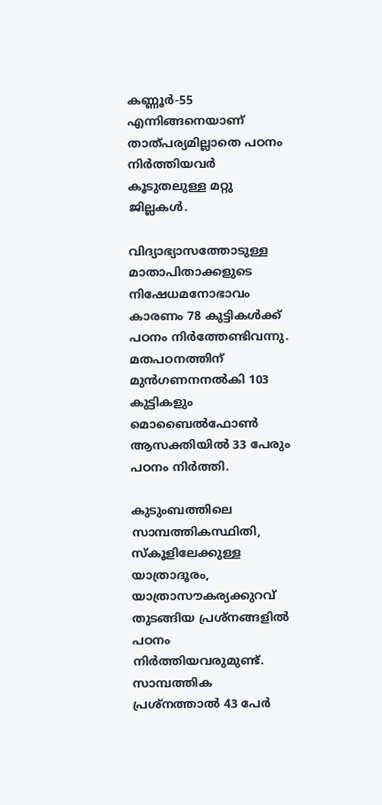കണ്ണൂർ-55 എന്നിങ്ങനെയാണ് താത്പര്യമില്ലാതെ പഠനം നിർത്തിയവർ കൂടുതലുള്ള മറ്റു ജില്ലകൾ.

വിദ്യാഭ്യാസത്തോടുള്ള മാതാപിതാക്കളുടെ നിഷേധമനോഭാവം കാരണം 78 കുട്ടികൾക്ക് പഠനം നിർത്തേണ്ടിവന്നു. മതപഠനത്തിന് മുൻഗണനനൽകി 103 കുട്ടികളും മൊബൈൽഫോൺ ആസക്തിയിൽ 33 പേരും പഠനം നിർത്തി.

കുടുംബത്തിലെ സാമ്പത്തികസ്ഥിതി, സ്കൂളിലേക്കുള്ള യാത്രാദൂരം, യാത്രാസൗകര്യക്കുറവ് തുടങ്ങിയ പ്രശ്നങ്ങളിൽ പഠനം നിർത്തിയവരുമുണ്ട്. സാമ്പത്തിക പ്രശ്‌നത്താൽ 43 പേർ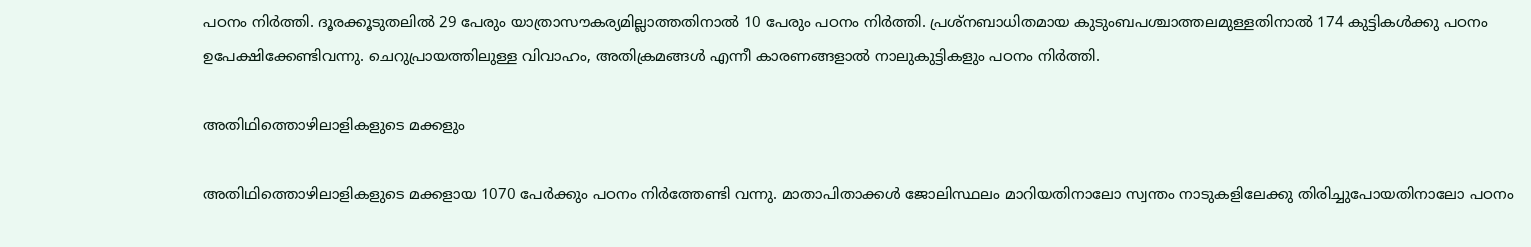പഠനം നിർത്തി. ദൂരക്കൂടുതലിൽ 29 പേരും യാത്രാസൗകര്യമില്ലാത്തതിനാൽ 10 പേരും പഠനം നിർത്തി. പ്രശ്‌നബാധിതമായ കുടുംബപശ്ചാത്തലമുള്ളതിനാൽ 174 കുട്ടികൾക്കു പഠനം ഉപേക്ഷിക്കേണ്ടിവന്നു. ചെറുപ്രായത്തിലുള്ള വിവാഹം, അതിക്രമങ്ങൾ എന്നീ കാരണങ്ങളാൽ നാലുകുട്ടികളും പഠനം നിർത്തി.

അതിഥിത്തൊഴിലാളികളുടെ മക്കളും

അതിഥിത്തൊഴിലാളികളുടെ മക്കളായ 1070 പേർക്കും പഠനം നിർത്തേണ്ടി വന്നു. മാതാപിതാക്കൾ ജോലിസ്ഥലം മാറിയതിനാലോ സ്വന്തം നാടുകളിലേക്കു തിരിച്ചുപോയതിനാലോ പഠനം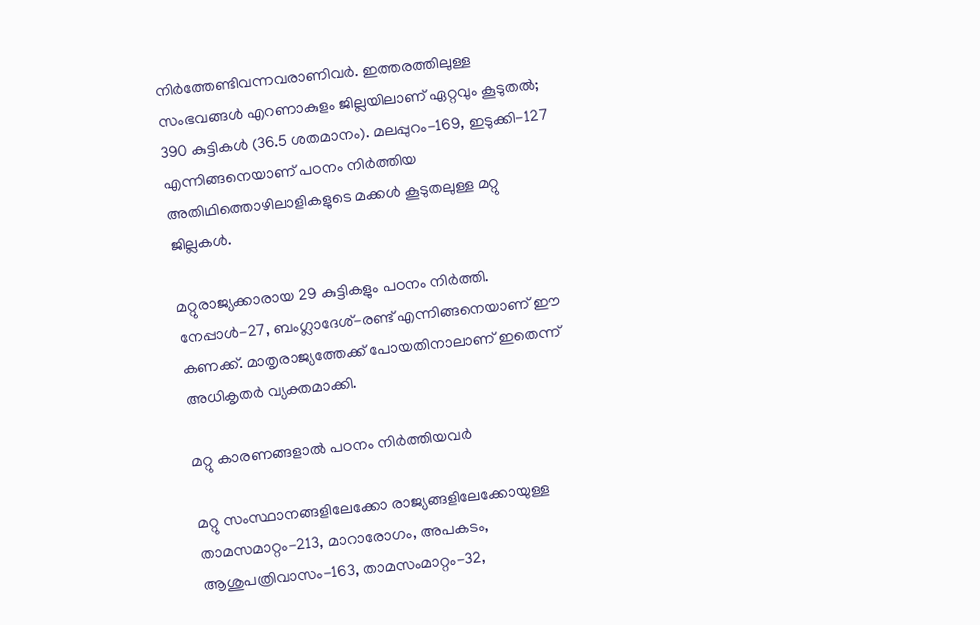നിർത്തേണ്ടിവന്നവരാണിവർ. ഇത്തരത്തിലുള്ള സംഭവങ്ങൾ എറണാകുളം ജില്ലയിലാണ് ഏറ്റവും കൂടുതൽ; 390 കുട്ടികൾ (36.5 ശതമാനം). മലപ്പുറം-169, ഇടുക്കി-127 എന്നിങ്ങനെയാണ് പഠനം നിർത്തിയ അതിഥിത്തൊഴിലാളികളുടെ മക്കൾ കൂടുതലുള്ള മറ്റു ജില്ലകൾ.

മറ്റുരാജ്യക്കാരായ 29 കുട്ടികളും പഠനം നിർത്തി. നേപ്പാൾ-27, ബംഗ്ലാദേശ്-രണ്ട് എന്നിങ്ങനെയാണ് ഈ കണക്ക്. മാതൃരാജ്യത്തേക്ക് പോയതിനാലാണ് ഇതെന്ന് അധികൃതർ വ്യക്തമാക്കി.

മറ്റു കാരണങ്ങളാൽ പഠനം നിർത്തിയവർ

മറ്റു സംസ്ഥാനങ്ങളിലേക്കോ രാജ്യങ്ങളിലേക്കോയുള്ള താമസമാറ്റം-213, മാറാരോഗം, അപകടം, ആശുപത്രിവാസം-163, താമസംമാറ്റം-32,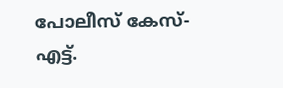പോലീസ് കേസ്-എട്ട്.